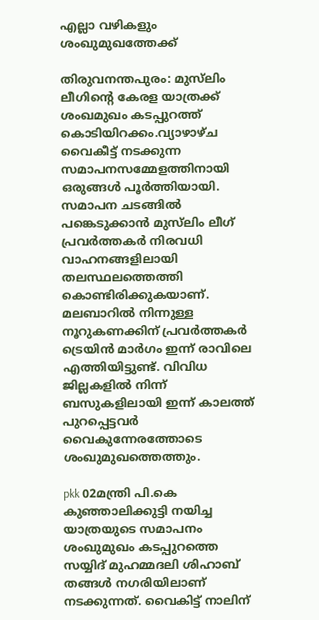എല്ലാ വഴികളും ശംഖുമുഖത്തേക്ക്

തിരുവനന്തപുരം: മുസ്‌ലിം ലീഗിന്റെ കേരള യാത്രക്ക് ശംഖമുഖം കടപ്പുറത്ത് കൊടിയിറക്കം.വ്യാഴാഴ്ച വൈകീട്ട് നടക്കുന്ന സമാപനസമ്മേളത്തിനായി ഒരുങ്ങള്‍ പൂര്‍ത്തിയായി. സമാപന ചടങ്ങില്‍ പങ്കെടുക്കാന്‍ മുസ്‌ലിം ലീഗ് പ്രവര്‍ത്തകര്‍ നിരവധി വാഹനങ്ങളിലായി തലസ്ഥലത്തെത്തി കൊണ്ടിരിക്കുകയാണ്. മലബാറില്‍ നിന്നുള്ള നൂറുകണക്കിന് പ്രവര്‍ത്തകര്‍ ട്രെയിന്‍ മാര്‍ഗം ഇന്ന് രാവിലെ എത്തിയിട്ടുണ്ട്. വിവിധ ജില്ലകളില്‍ നിന്ന് ബസുകളിലായി ഇന്ന് കാലത്ത് പുറപ്പെട്ടവര്‍ വൈകുന്നേരത്തോടെ ശംഖുമുഖത്തെത്തും.

pkk 02മന്ത്രി പി.കെ കുഞ്ഞാലിക്കുട്ടി നയിച്ച യാത്രയുടെ സമാപനം ശംഖുമുഖം കടപ്പുറത്തെ സയ്യിദ് മുഹമ്മദലി ശിഹാബ് തങ്ങള്‍ നഗരിയിലാണ് നടക്കുന്നത്. വൈകിട്ട് നാലിന്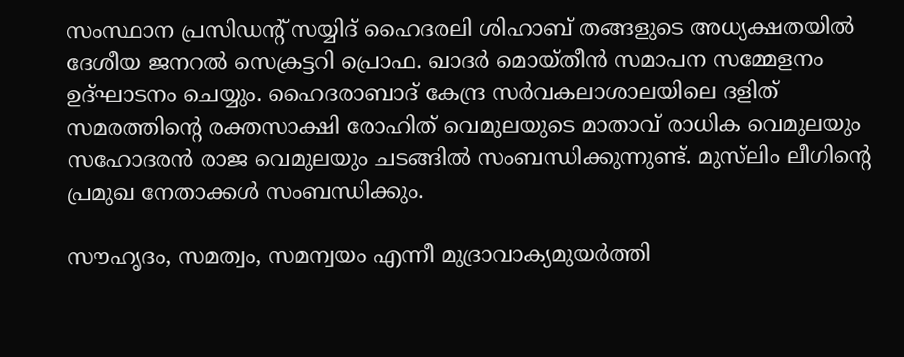സംസ്ഥാന പ്രസിഡന്റ് സയ്യിദ് ഹൈദരലി ശിഹാബ് തങ്ങളുടെ അധ്യക്ഷതയില്‍ ദേശീയ ജനറല്‍ സെക്രട്ടറി പ്രൊഫ. ഖാദര്‍ മൊയ്തീന്‍ സമാപന സമ്മേളനം ഉദ്ഘാടനം ചെയ്യും. ഹൈദരാബാദ് കേന്ദ്ര സര്‍വകലാശാലയിലെ ദളിത് സമരത്തിന്റെ രക്തസാക്ഷി രോഹിത് വെമുലയുടെ മാതാവ് രാധിക വെമുലയും സഹോദരന്‍ രാജ വെമുലയും ചടങ്ങില്‍ സംബന്ധിക്കുന്നുണ്ട്. മുസ്‌ലിം ലീഗിന്റെ പ്രമുഖ നേതാക്കള്‍ സംബന്ധിക്കും.

സൗഹൃദം, സമത്വം, സമന്വയം എന്നീ മുദ്രാവാക്യമുയര്‍ത്തി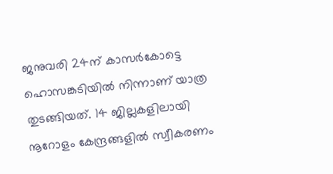ജനുവരി 24ന് കാസര്‍കോട്ടെ ഹൊസങ്കടിയില്‍ നിന്നാണ് യാത്ര തുടങ്ങിയത്. 14 ജില്ലകളിലായി നൂറോളം കേന്ദ്രങ്ങളില്‍ സ്വീകരണം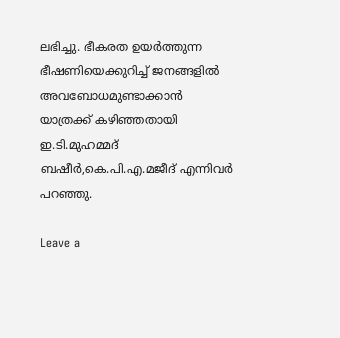ലഭിച്ചു. ഭീകരത ഉയര്‍ത്തുന്ന ഭീഷണിയെക്കുറിച്ച് ജനങ്ങളില്‍ അവബോധമുണ്ടാക്കാന്‍ യാത്രക്ക് കഴിഞ്ഞതായി ഇ.ടി.മുഹമ്മദ് ബഷീര്‍,കെ.പി.എ.മജീദ് എന്നിവര്‍ പറഞ്ഞു.

Leave a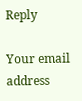Reply

Your email address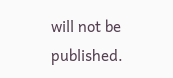will not be published.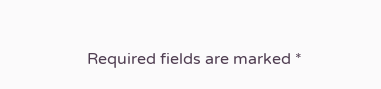Required fields are marked *